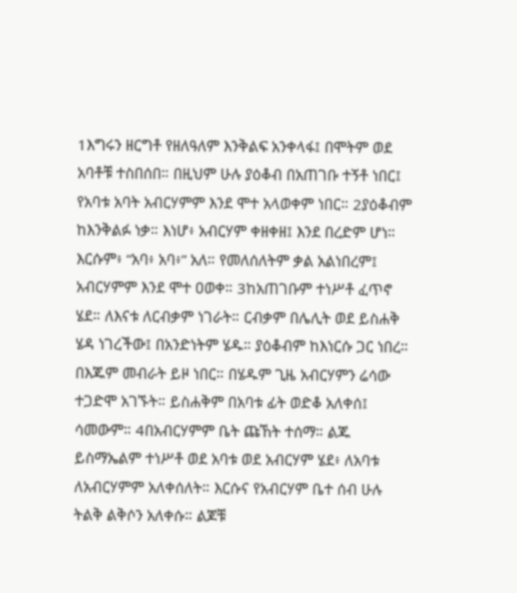1እግሩን ዘርግቶ የዘለዓለም እንቅልፍ አንቀላፋ፤ በሞትም ወደ አባቶቹ ተስበሰበ። በዚህም ሁሉ ያዕቆብ በአጠገቡ ተኝቶ ነበር፤ የአባቱ አባት አብርሃምም እንደ ሞተ አላወቀም ነበር። 2ያዕቆብም ከእንቅልፉ ነቃ። እነሆ፥ አብርሃም ቀዘቀዘ፤ እንደ በረድም ሆነ። እርሱም፥ “አባ፥ አባ፥” አለ። የመለሰለትም ቃል አልነበረም፤ አብርሃምም እንደ ሞተ ዐወቀ። 3ከአጠገቡም ተነሥቶ ፈጥኖ ሄደ። ለእናቱ ለርብቃም ነገራት። ርብቃም በሌሊት ወደ ይስሐቅ ሄዳ ነገረችው፤ በአንድነትም ሄዱ። ያዕቆብም ከእነርሱ ጋር ነበረ። በእጁም መብራት ይዞ ነበር። በሄዱም ጊዜ አብርሃምን ሬሳው ተጋድሞ አገኙት። ይስሐቅም በአባቱ ፊት ወድቆ አለቀሰ፤ ሳመውም። 4በአብርሃምም ቤት ጩኸት ተሰማ። ልጁ ይስማኤልም ተነሥቶ ወደ አባቱ ወደ አብርሃም ሄደ፥ ለአባቱ ለአብርሃምም አለቀሰለት። እርሱና የአብርሃም ቤተ ሰብ ሁሉ ትልቅ ልቅሶን አለቀሱ። ልጆቹ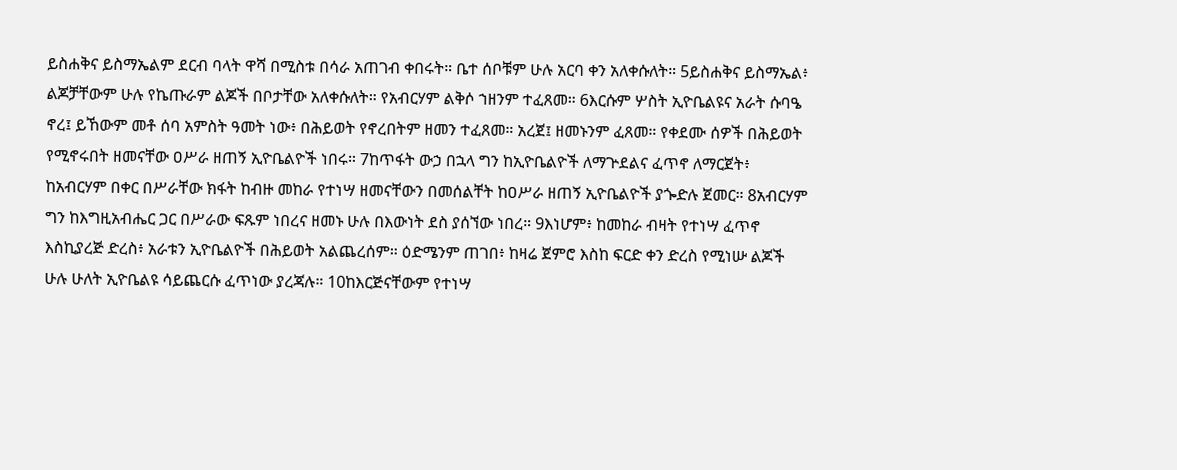ይስሐቅና ይስማኤልም ደርብ ባላት ዋሻ በሚስቱ በሳራ አጠገብ ቀበሩት። ቤተ ሰቦቹም ሁሉ አርባ ቀን አለቀሱለት። 5ይስሐቅና ይስማኤል፥ ልጆቻቸውም ሁሉ የኬጡራም ልጆች በቦታቸው አለቀሱለት። የአብርሃም ልቅሶ ኀዘንም ተፈጸመ። 6እርሱም ሦስት ኢዮቤልዩና አራት ሱባዔ ኖረ፤ ይኸውም መቶ ሰባ አምስት ዓመት ነው፥ በሕይወት የኖረበትም ዘመን ተፈጸመ። አረጀ፤ ዘመኑንም ፈጸመ። የቀደሙ ሰዎች በሕይወት የሚኖሩበት ዘመናቸው ዐሥራ ዘጠኝ ኢዮቤልዮች ነበሩ። 7ከጥፋት ውኃ በኋላ ግን ከኢዮቤልዮች ለማጕደልና ፈጥኖ ለማርጀት፥ ከአብርሃም በቀር በሥራቸው ክፋት ከብዙ መከራ የተነሣ ዘመናቸውን በመሰልቸት ከዐሥራ ዘጠኝ ኢዮቤልዮች ያጐድሉ ጀመር። 8አብርሃም ግን ከእግዚአብሔር ጋር በሥራው ፍጹም ነበረና ዘመኑ ሁሉ በእውነት ደስ ያሰኘው ነበረ። 9እነሆም፥ ከመከራ ብዛት የተነሣ ፈጥኖ እስኪያረጅ ድረስ፥ አራቱን ኢዮቤልዮች በሕይወት አልጨረሰም። ዕድሜንም ጠገበ፥ ከዛሬ ጀምሮ እስከ ፍርድ ቀን ድረስ የሚነሡ ልጆች ሁሉ ሁለት ኢዮቤልዩ ሳይጨርሱ ፈጥነው ያረጃሉ። 10ከእርጅናቸውም የተነሣ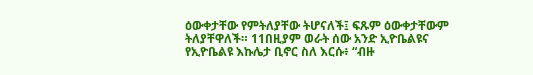ዕውቀታቸው የምትለያቸው ትሆናለች፤ ፍጹም ዕውቀታቸውም ትለያቸዋለች። 11በዚያም ወራት ሰው አንድ ኢዮቤልዩና የኢዮቤልዩ እኩሌታ ቢኖር ስለ እርሱ፥ “ብዙ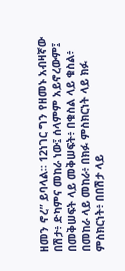ዘመን ኖረ” ይባላል። 12ነገር ግን የዘመኑ አብዛኛው በሽታ፥ ድካምና መከራ ነው፤ ሰላምም አይኖረውም፤ በመቅሠፍት ላይ መቅሠፍት፥ በቁስል ላይ ቁስል፥ በመከራ ላይ መከራ፥ በክፉ ምስክርነት ላይ ክፉ ምስክርነት፥ በበሽታ ላይ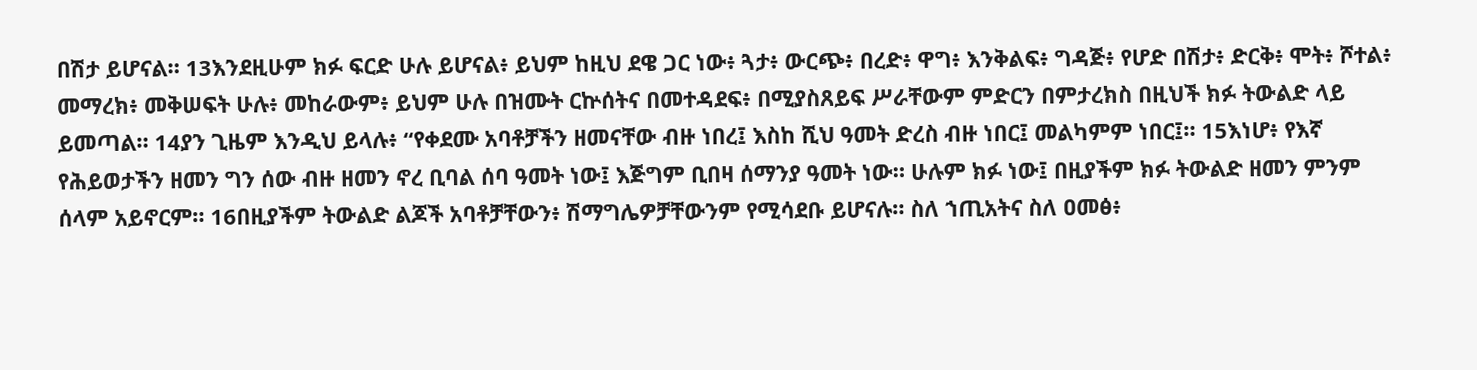በሽታ ይሆናል። 13እንደዚሁም ክፉ ፍርድ ሁሉ ይሆናል፥ ይህም ከዚህ ደዌ ጋር ነው፥ ጓታ፥ ውርጭ፥ በረድ፥ ዋግ፥ እንቅልፍ፥ ግዳጅ፥ የሆድ በሽታ፥ ድርቅ፥ ሞት፥ ሾተል፥ መማረክ፥ መቅሠፍት ሁሉ፥ መከራውም፥ ይህም ሁሉ በዝሙት ርኵሰትና በመተዳደፍ፥ በሚያስጸይፍ ሥራቸውም ምድርን በምታረክስ በዚህች ክፉ ትውልድ ላይ ይመጣል። 14ያን ጊዜም እንዲህ ይላሉ፥ “የቀደሙ አባቶቻችን ዘመናቸው ብዙ ነበረ፤ እስከ ሺህ ዓመት ድረስ ብዙ ነበር፤ መልካምም ነበር፤። 15እነሆ፥ የእኛ የሕይወታችን ዘመን ግን ሰው ብዙ ዘመን ኖረ ቢባል ሰባ ዓመት ነው፤ እጅግም ቢበዛ ሰማንያ ዓመት ነው። ሁሉም ክፉ ነው፤ በዚያችም ክፉ ትውልድ ዘመን ምንም ሰላም አይኖርም። 16በዚያችም ትውልድ ልጆች አባቶቻቸውን፥ ሽማግሌዎቻቸውንም የሚሳደቡ ይሆናሉ። ስለ ኀጢአትና ስለ ዐመፅ፥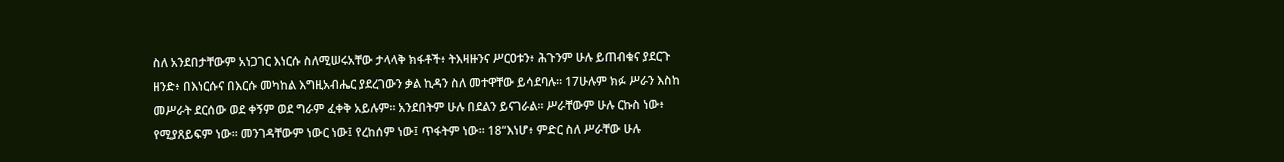ስለ አንደበታቸውም አነጋገር እነርሱ ስለሚሠሩአቸው ታላላቅ ክፋቶች፥ ትእዛዙንና ሥርዐቱን፥ ሕጉንም ሁሉ ይጠብቁና ያደርጉ ዘንድ፥ በእነርሱና በእርሱ መካከል እግዚአብሔር ያደረገውን ቃል ኪዳን ስለ መተዋቸው ይሳደባሉ። 17ሁሉም ክፉ ሥራን እስከ መሥራት ደርሰው ወደ ቀኝም ወደ ግራም ፈቀቅ አይሉም። አንደበትም ሁሉ በደልን ይናገራል። ሥራቸውም ሁሉ ርኩስ ነው፥ የሚያጸይፍም ነው። መንገዳቸውም ነውር ነው፤ የረከሰም ነው፤ ጥፋትም ነው። 18“እነሆ፥ ምድር ስለ ሥራቸው ሁሉ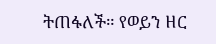ትጠፋለች። የወይን ዘር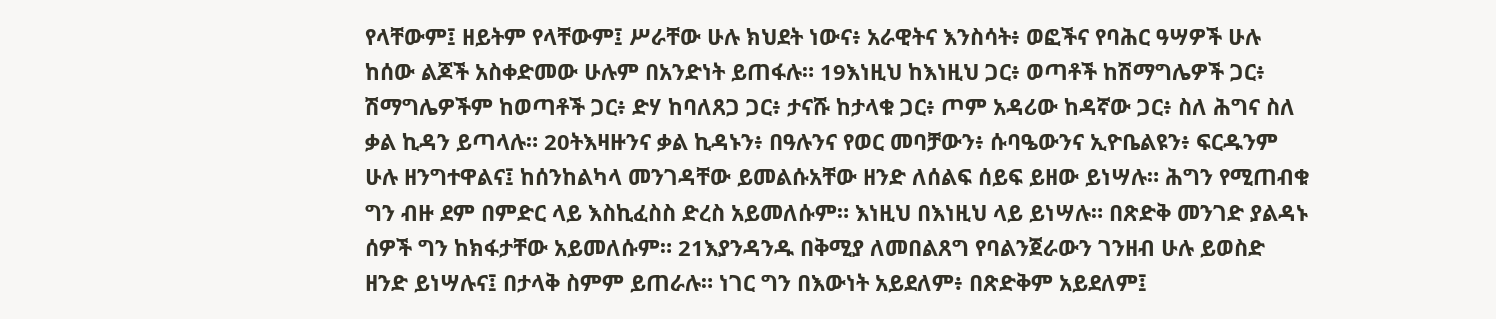የላቸውም፤ ዘይትም የላቸውም፤ ሥራቸው ሁሉ ክህደት ነውና፥ አራዊትና እንስሳት፥ ወፎችና የባሕር ዓሣዎች ሁሉ ከሰው ልጆች አስቀድመው ሁሉም በአንድነት ይጠፋሉ። 19እነዚህ ከእነዚህ ጋር፥ ወጣቶች ከሽማግሌዎች ጋር፥ ሽማግሌዎችም ከወጣቶች ጋር፥ ድሃ ከባለጸጋ ጋር፥ ታናሹ ከታላቁ ጋር፥ ጦም አዳሪው ከዳኛው ጋር፥ ስለ ሕግና ስለ ቃል ኪዳን ይጣላሉ። 20ትእዛዙንና ቃል ኪዳኑን፥ በዓሉንና የወር መባቻውን፥ ሱባዔውንና ኢዮቤልዩን፥ ፍርዱንም ሁሉ ዘንግተዋልና፤ ከሰንከልካላ መንገዳቸው ይመልሱአቸው ዘንድ ለሰልፍ ሰይፍ ይዘው ይነሣሉ። ሕግን የሚጠብቁ ግን ብዙ ደም በምድር ላይ እስኪፈስስ ድረስ አይመለሱም። እነዚህ በእነዚህ ላይ ይነሣሉ። በጽድቅ መንገድ ያልዳኑ ሰዎች ግን ከክፋታቸው አይመለሱም። 21እያንዳንዱ በቅሚያ ለመበልጸግ የባልንጀራውን ገንዘብ ሁሉ ይወስድ ዘንድ ይነሣሉና፤ በታላቅ ስምም ይጠራሉ። ነገር ግን በእውነት አይደለም፥ በጽድቅም አይደለም፤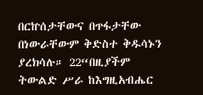በርኵሰታቸውና በጥፋታቸው በነውራቸውም ቅድስተ ቅዱሳኑን ያረክሳሉ። 22“በዚያችም ትውልድ ሥራ ከእግዚአብሔር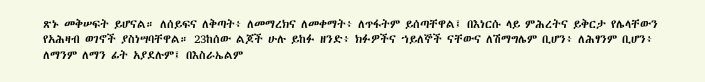ጽኑ መቅሠፍት ይሆናል። ለሰይፍና ለቅጣት፥ ለመማረክና ለመቀማት፥ ለጥፋትም ይሰጣቸዋል፤ በእነርሱ ላይ ምሕረትና ይቅርታ የሌላቸውን የአሕዛብ ወገኖች ያስነሣባቸዋል። 23ከሰው ልጆች ሁሉ ይከፉ ዘንድ፥ ክፉዎችና ኀይለኞች ናቸውና ለሽማግሌም ቢሆን፥ ለሕፃንም ቢሆን፥ ለማንም ለማን ፊት አያደሉም፤ በእስራኤልም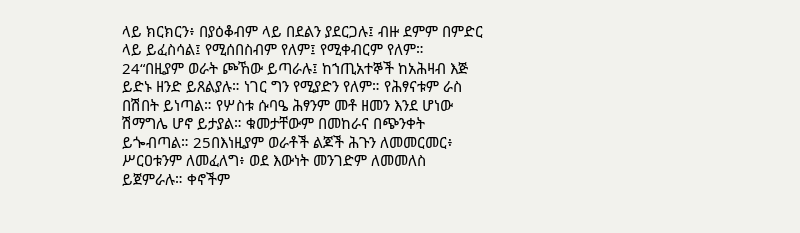ላይ ክርክርን፥ በያዕቆብም ላይ በደልን ያደርጋሉ፤ ብዙ ደምም በምድር ላይ ይፈስሳል፤ የሚሰበስብም የለም፤ የሚቀብርም የለም። 24“በዚያም ወራት ጮኸው ይጣራሉ፤ ከኀጢአተኞች ከአሕዛብ እጅ ይድኑ ዘንድ ይጸልያሉ። ነገር ግን የሚያድን የለም። የሕፃናቱም ራስ በሽበት ይነጣል። የሦስቱ ሱባዔ ሕፃንም መቶ ዘመን እንደ ሆነው ሽማግሌ ሆኖ ይታያል። ቁመታቸውም በመከራና በጭንቀት ይጐብጣል። 25በእነዚያም ወራቶች ልጆች ሕጉን ለመመርመር፥ ሥርዐቱንም ለመፈለግ፥ ወደ እውነት መንገድም ለመመለስ ይጀምራሉ። ቀኖችም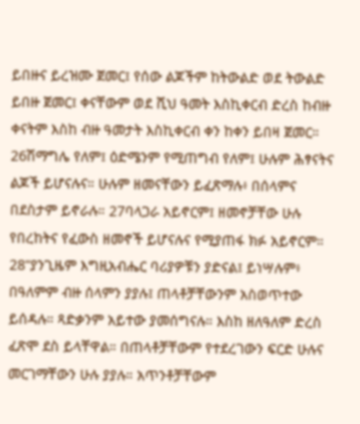ይበዙና ይረዝሙ ጀመር፤ የሰው ልጆችም ከትውልድ ወደ ትውልድ ይበዙ ጀመር፤ ቀናቸውም ወደ ሺህ ዓመት እስኪቀርብ ድረስ ከብዙ ቀናትም እስከ ብዙ ዓመታት እስኪቀርብ ቀን ከቀን ይበዛ ጀመር። 26ሽማግሌ የለም፤ ዕድሜንም የሚጠግብ የለም፤ ሁሉም ሕፃናትና ልጆች ይሆናሉና። ሁሉም ዘመናቸውን ይፈጽማሉ፥ በሰላምና በደስታም ይኖራሉ። 27ባላጋራ አይኖርም፤ ዘመኖቻቸው ሁሉ የበረከትና የፈውስ ዘመኖች ይሆናሉና የሚያጠፋ ክፉ አይኖርም። 28“ያንጊዜም እግዚአብሔር ባሪያዎቹን ያድናል፤ ይነሣሉም፥ በዓለምም ብዙ ሰላምን ያያሉ፤ ጠላቶቻቸውንም አስወጥተው ይሰዳሉ። ጻድቃንም አይተው ያመሰግናሉ። እስከ ዘለዓለም ድረስ ፈጽሞ ደስ ይላቸዋል። በጠላቶቻቸውም የተደረገውን ፍርድ ሁሉና መርገማቸውን ሁሉ ያያሉ። አጥንቶቻቸውም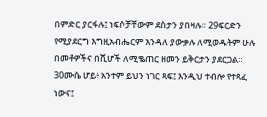በምድር ያርፋሉ፤ ነፍሶቻቸውም ደስታን ያበዛሉ። 29ፍርድን የሚያደርግ እግዚአብሔርም እንዳለ ያውቃሉ ለሚወዱትም ሁሉ በመቶዎችና በሺሆች ለሚቈጠር ዘመን ይቅርታን ያደርጋል። 30ሙሴ ሆይ፥ አንተም ይህን ነገር ጻፍ፤ እንዲህ ተብሎ የተጻፈ ነውና፤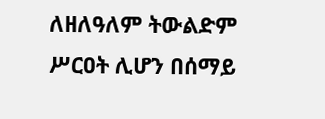ለዘለዓለም ትውልድም ሥርዐት ሊሆን በሰማይ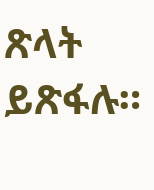ጽላት ይጽፋሉ።